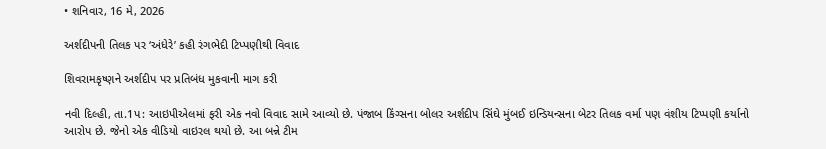• શનિવાર, 16 મે, 2026

અર્શદીપની તિલક પર ‘અંધેરે’ કહી રંગભેદી ટિપ્પણીથી વિવાદ

શિવરામકૃષ્ણને અર્શદીપ પર પ્રતિબંધ મુકવાની માગ કરી

નવી દિલ્હી, તા.1પ: આઇપીએલમાં ફરી એક નવો વિવાદ સામે આવ્યો છે. પંજાબ કિંગ્સના બોલર અર્શદીપ સિંઘે મુંબઈ ઇન્ડિયન્સના બેટર તિલક વર્મા પણ વંશીય ટિપ્પણી કર્યાનો આરોપ છે. જેનો એક વીડિયો વાઇરલ થયો છે. આ બન્ને ટીમ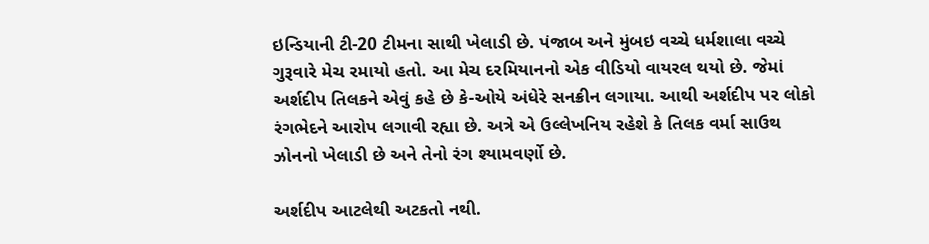ઇન્ડિયાની ટી-20 ટીમના સાથી ખેલાડી છે. પંજાબ અને મુંબઇ વચ્ચે ધર્મશાલા વચ્ચે ગુરૂવારે મેચ રમાયો હતો. આ મેચ દરમિયાનનો એક વીડિયો વાયરલ થયો છે. જેમાં અર્શદીપ તિલકને એવું કહે છે કે-ઓયે અંધેરે સનક્રીન લગાયા. આથી અર્શદીપ પર લોકો રંગભેદને આરોપ લગાવી રહ્યા છે. અત્રે એ ઉલ્લેખનિય રહેશે કે તિલક વર્મા સાઉથ ઝોનનો ખેલાડી છે અને તેનો રંગ શ્યામવર્ણો છે.

અર્શદીપ આટલેથી અટકતો નથી.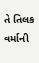તે તિલક વર્માની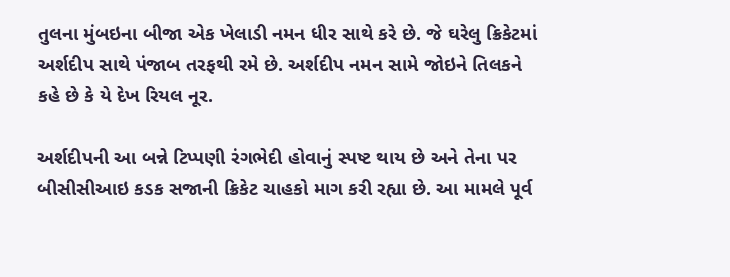તુલના મુંબઇના બીજા એક ખેલાડી નમન ધીર સાથે કરે છે. જે ઘરેલુ ક્રિકેટમાં અર્શદીપ સાથે પંજાબ તરફથી રમે છે. અર્શદીપ નમન સામે જોઇને તિલકને કહે છે કે યે દેખ રિયલ નૂર.

અર્શદીપની આ બન્ને ટિપ્પણી રંગભેદી હોવાનું સ્પષ્ટ થાય છે અને તેના પર બીસીસીઆઇ કડક સજાની ક્રિકેટ ચાહકો માગ કરી રહ્યા છે. આ મામલે પૂર્વ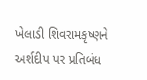ખેલાડી શિવરામકૃષ્ણને અર્શદીપ પર પ્રતિબંધ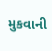મુકવાની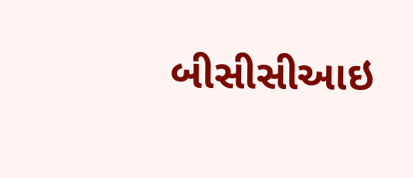બીસીસીઆઇ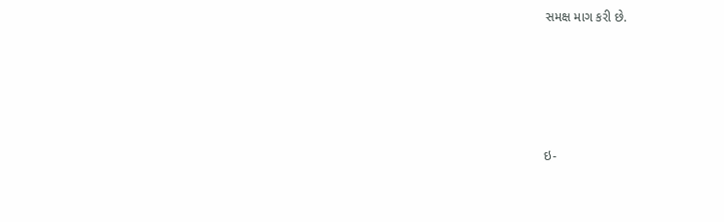સમક્ષ માગ કરી છે.







ઇ-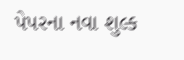પેપરના નવા શુલ્ક